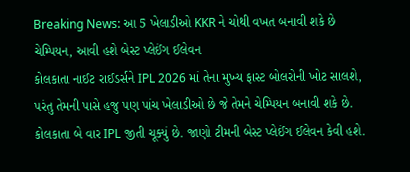Breaking News: આ 5 ખેલાડીઓ KKR ને ચોથી વખત બનાવી શકે છે ચેમ્પિયન, આવી હશે બેસ્ટ પ્લેઈંગ ઈલેવન
કોલકાતા નાઈટ રાઈડર્સને IPL 2026 માં તેના મુખ્ય ફાસ્ટ બોલરોની ખોટ સાલશે, પરંતુ તેમની પાસે હજુ પણ પાંચ ખેલાડીઓ છે જે તેમને ચેમ્પિયન બનાવી શકે છે. કોલકાતા બે વાર IPL જીતી ચૂક્યું છે. જાણો ટીમની બેસ્ટ પ્લેઈંગ ઈલેવન કેવી હશે.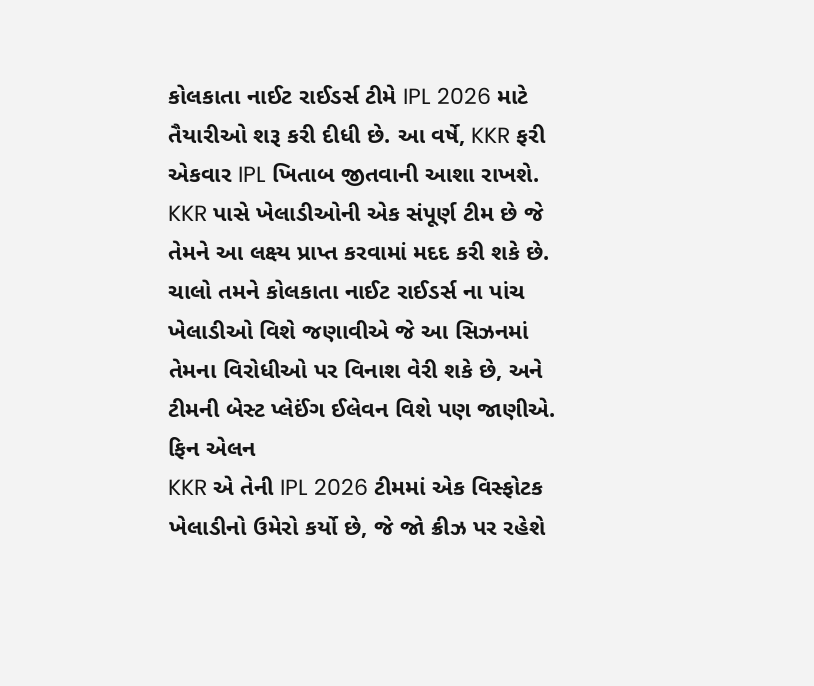કોલકાતા નાઈટ રાઈડર્સ ટીમે IPL 2026 માટે તૈયારીઓ શરૂ કરી દીધી છે. આ વર્ષે, KKR ફરી એકવાર IPL ખિતાબ જીતવાની આશા રાખશે. KKR પાસે ખેલાડીઓની એક સંપૂર્ણ ટીમ છે જે તેમને આ લક્ષ્ય પ્રાપ્ત કરવામાં મદદ કરી શકે છે. ચાલો તમને કોલકાતા નાઈટ રાઈડર્સ ના પાંચ ખેલાડીઓ વિશે જણાવીએ જે આ સિઝનમાં તેમના વિરોધીઓ પર વિનાશ વેરી શકે છે, અને ટીમની બેસ્ટ પ્લેઈંગ ઈલેવન વિશે પણ જાણીએ.
ફિન એલન
KKR એ તેની IPL 2026 ટીમમાં એક વિસ્ફોટક ખેલાડીનો ઉમેરો કર્યો છે, જે જો ક્રીઝ પર રહેશે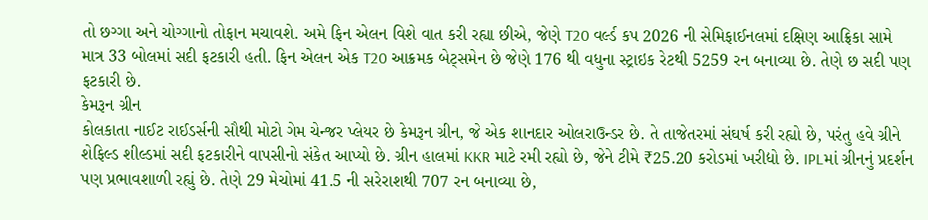તો છગ્ગા અને ચોગ્ગાનો તોફાન મચાવશે. અમે ફિન એલન વિશે વાત કરી રહ્યા છીએ, જેણે T20 વર્લ્ડ કપ 2026 ની સેમિફાઈનલમાં દક્ષિણ આફ્રિકા સામે માત્ર 33 બોલમાં સદી ફટકારી હતી. ફિન એલન એક T20 આક્રમક બેટ્સમેન છે જેણે 176 થી વધુના સ્ટ્રાઇક રેટથી 5259 રન બનાવ્યા છે. તેણે છ સદી પણ ફટકારી છે.
કેમરૂન ગ્રીન
કોલકાતા નાઈટ રાઈડર્સની સૌથી મોટો ગેમ ચેન્જર પ્લેયર છે કેમરૂન ગ્રીન, જે એક શાનદાર ઓલરાઉન્ડર છે. તે તાજેતરમાં સંઘર્ષ કરી રહ્યો છે, પરંતુ હવે ગ્રીને શેફિલ્ડ શીલ્ડમાં સદી ફટકારીને વાપસીનો સંકેત આપ્યો છે. ગ્રીન હાલમાં KKR માટે રમી રહ્યો છે, જેને ટીમે ₹25.20 કરોડમાં ખરીદ્યો છે. IPLમાં ગ્રીનનું પ્રદર્શન પણ પ્રભાવશાળી રહ્યું છે. તેણે 29 મેચોમાં 41.5 ની સરેરાશથી 707 રન બનાવ્યા છે,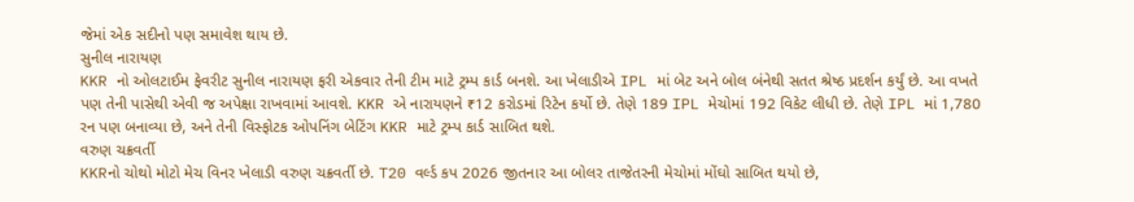જેમાં એક સદીનો પણ સમાવેશ થાય છે.
સુનીલ નારાયણ
KKR નો ઓલટાઈમ ફેવરીટ સુનીલ નારાયણ ફરી એકવાર તેની ટીમ માટે ટ્રમ્પ કાર્ડ બનશે. આ ખેલાડીએ IPL માં બેટ અને બોલ બંનેથી સતત શ્રેષ્ઠ પ્રદર્શન કર્યું છે. આ વખતે પણ તેની પાસેથી એવી જ અપેક્ષા રાખવામાં આવશે. KKR એ નારાયણને ₹12 કરોડમાં રિટેન કર્યો છે. તેણે 189 IPL મેચોમાં 192 વિકેટ લીધી છે. તેણે IPL માં 1,780 રન પણ બનાવ્યા છે, અને તેની વિસ્ફોટક ઓપનિંગ બેટિંગ KKR માટે ટ્રમ્પ કાર્ડ સાબિત થશે.
વરુણ ચક્રવર્તી
KKRનો ચોથો મોટો મેચ વિનર ખેલાડી વરુણ ચક્રવર્તી છે. T20 વર્લ્ડ કપ 2026 જીતનાર આ બોલર તાજેતરની મેચોમાં મોંઘો સાબિત થયો છે,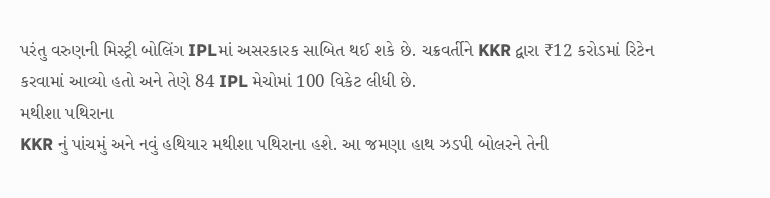પરંતુ વરુણની મિસ્ટ્રી બોલિંગ IPLમાં અસરકારક સાબિત થઈ શકે છે. ચક્રવર્તીને KKR દ્વારા ₹12 કરોડમાં રિટેન કરવામાં આવ્યો હતો અને તેણે 84 IPL મેચોમાં 100 વિકેટ લીધી છે.
મથીશા પથિરાના
KKR નું પાંચમું અને નવું હથિયાર મથીશા પથિરાના હશે. આ જમણા હાથ ઝડપી બોલરને તેની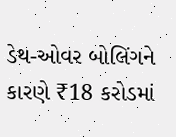ડેથ-ઓવર બોલિંગને કારણે ₹18 કરોડમાં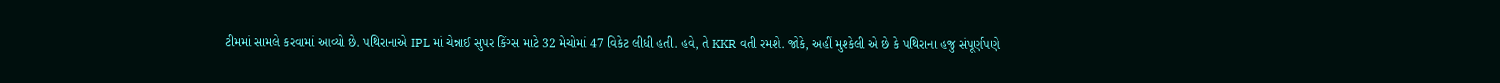ટીમમાં સામલે કરવામાં આવ્યો છે. પથિરાનાએ IPL માં ચેન્નાઈ સુપર કિંગ્સ માટે 32 મેચોમાં 47 વિકેટ લીધી હતી. હવે, તે KKR વતી રમશે. જોકે, અહીં મુશ્કેલી એ છે કે પથિરાના હજુ સંપૂર્ણપણે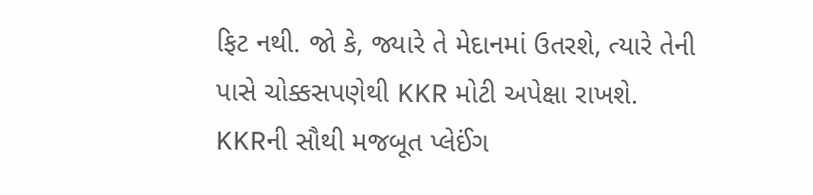ફિટ નથી. જો કે, જ્યારે તે મેદાનમાં ઉતરશે, ત્યારે તેની પાસે ચોક્કસપણેથી KKR મોટી અપેક્ષા રાખશે.
KKRની સૌથી મજબૂત પ્લેઈંગ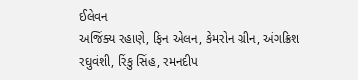ઈલેવન
અજિંક્ય રહાણે, ફિન એલન, કેમરોન ગ્રીન, અંગક્રિશ રઘુવંશી, રિંકુ સિંહ, રમનદીપ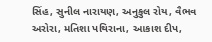સિંહ, સુનીલ નારાયણ, અનુકુલ રોય, વૈભવ અરોરા, મતિશા પથિરાના, આકાશ દીપ,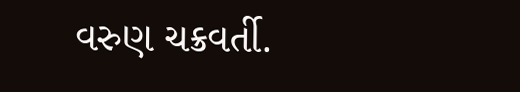વરુણ ચક્રવર્તી.